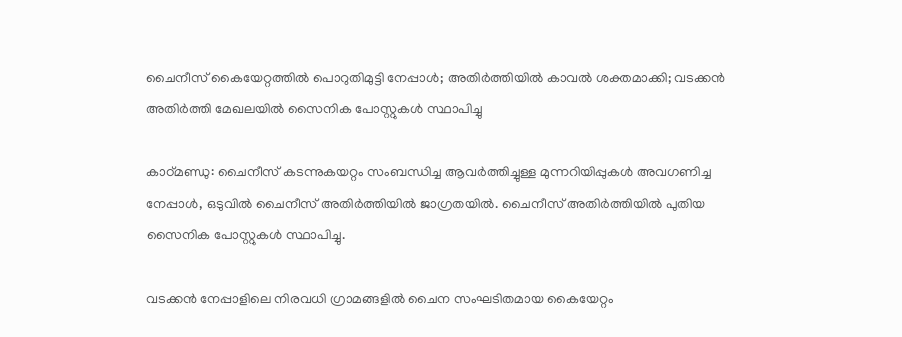ചൈനീസ് കൈയേറ്റത്തില്‍ പൊറുതിമുട്ടി നേപ്പാള്‍; അതിര്‍ത്തിയില്‍ കാവല്‍ ശക്തമാക്കി; വടക്കന്‍ അതിര്‍ത്തി മേഖലയില്‍ സൈനിക പോസ്റ്റുകള്‍ സ്ഥാപിച്ചു

കാഠ്മണ്ഡു: ചൈനീസ് കടന്നുകയറ്റം സംബന്ധിച്ച ആവര്‍ത്തിച്ചുള്ള മുന്നറിയിപ്പുകള്‍ അവഗണിച്ച നേപ്പാള്‍, ഒടുവില്‍ ചൈനീസ് അതിര്‍ത്തിയില്‍ ജാഗ്രതയില്‍. ചൈനീസ് അതിര്‍ത്തിയില്‍ പുതിയ സൈനിക പോസ്റ്റുകള്‍ സ്ഥാപിച്ചു.

വടക്കന്‍ നേപ്പാളിലെ നിരവധി ഗ്രാമങ്ങളില്‍ ചൈന സംഘടിതമായ കൈയേറ്റം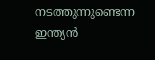നടത്തുന്നുണ്ടെന്ന ഇന്ത്യന്‍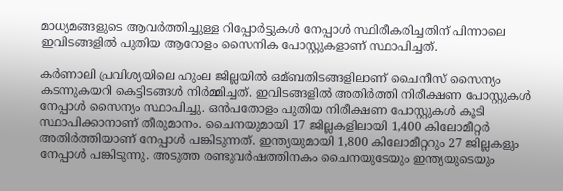മാധ്യമങ്ങളുടെ ആവര്‍ത്തിച്ചുള്ള റിപ്പോര്‍ട്ടുകള്‍ നേപ്പാള്‍ സ്ഥിരീകരിച്ചതിന് പിന്നാലെ ഇവിടങ്ങളില്‍ പുതിയ ആറോളം സൈനിക പോസ്റ്റുകളാണ് സ്ഥാപിച്ചത്.

കര്‍ണാലി പ്രവിശ്യയിലെ ഹുംല ജില്ലയില്‍ ഒമ്ബതിടങ്ങളിലാണ് ചൈനീസ് സൈന്യം കടന്നുകയറി കെട്ടിടങ്ങള്‍ നിര്‍മ്മിച്ചത്. ഇവിടങ്ങളില്‍ അതിര്‍ത്തി നിരീക്ഷണ പോസ്റ്റുകള്‍ നേപ്പാള്‍ സൈന്യം സ്ഥാപിച്ചു. ഒന്‍പതോളം പുതിയ നിരീക്ഷണ പോസ്റ്റുകള്‍ കൂടി സ്ഥാപിക്കാനാണ് തീരുമാനം. ചൈനയുമായി 17 ജില്ലകളിലായി 1,400 കിലോമീറ്റര്‍ അതിര്‍ത്തിയാണ് നേപ്പാള്‍ പങ്കിടുന്നത്. ഇന്ത്യയുമായി 1,800 കിലോമീറ്ററും 27 ജില്ലകളും നേപ്പാള്‍ പങ്കിടുന്നു. അടുത്ത രണ്ടുവര്‍ഷത്തിനകം ചൈനയുടേയും ഇന്ത്യയുടെയും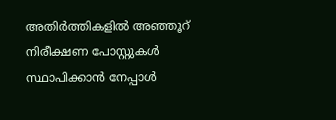അതിര്‍ത്തികളില്‍ അഞ്ഞൂറ് നിരീക്ഷണ പോസ്റ്റുകള്‍ സ്ഥാപിക്കാന്‍ നേപ്പാള്‍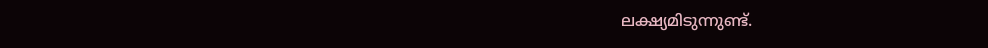ലക്ഷ്യമിടുന്നുണ്ട്.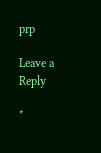prp

Leave a Reply

*